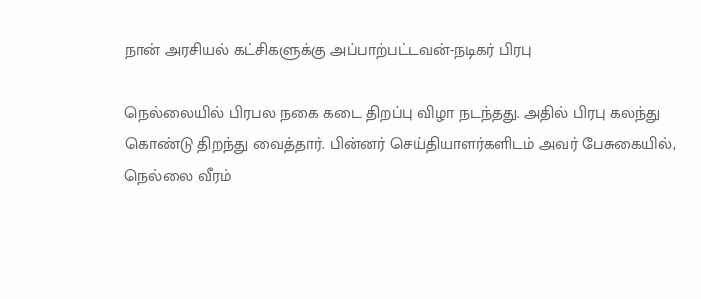நான் அரசியல் கட்சிகளுக்கு அப்பாற்பட்டவன்-நடிகர் பிரபு

நெல்லையில் பிரபல நகை கடை திறப்பு விழா நடந்தது. அதில் பிரபு கலந்து கொண்டு திறந்து வைத்தார். பின்னர் செய்தியாளர்களிடம் அவர் பேசுகையில்,
நெல்லை வீரம்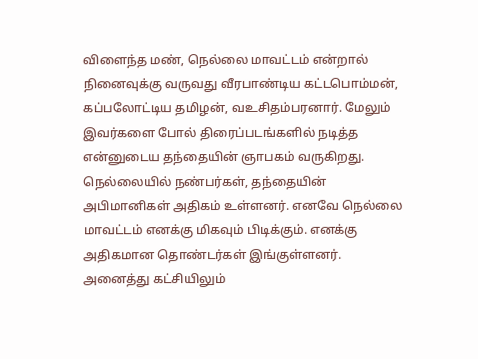விளைந்த மண், நெல்லை மாவட்டம் என்றால் நினைவுக்கு வருவது வீரபாண்டிய கட்டபொம்மன், கப்பலோட்டிய தமிழன், வஉசிதம்பரனார். மேலும் இவர்களை போல் திரைப்படங்களில் நடித்த என்னுடைய தந்தையின் ஞாபகம் வருகிறது.
நெல்லையில் நண்பர்கள், தந்தையின் அபிமானிகள் அதிகம் உள்ளனர். எனவே நெல்லை மாவட்டம் எனக்கு மிகவும் பிடிக்கும். எனக்கு அதிகமான தொண்டர்கள் இங்குள்ளனர்.
அனைத்து கட்சியிலும்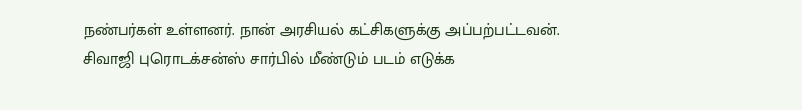நண்பர்கள் உள்ளனர். நான் அரசியல் கட்சிகளுக்கு அப்பற்பட்டவன்.
சிவாஜி புரொடக்சன்ஸ் சார்பில் மீண்டும் படம் எடுக்க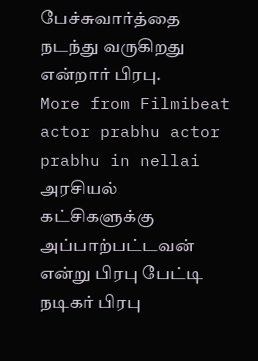பேச்சுவார்த்தை நடந்து வருகிறது என்றார் பிரபு.
More from Filmibeat
actor prabhu actor prabhu in nellai அரசியல் கட்சிகளுக்கு அப்பாற்பட்டவன் என்று பிரபு பேட்டி நடிகர் பிரபு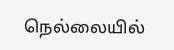நெல்லையில்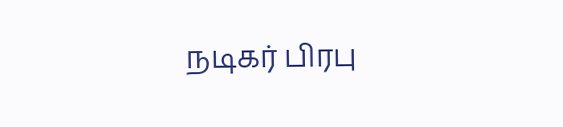நடிகர் பிரபு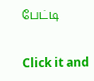பேட்டி


Click it and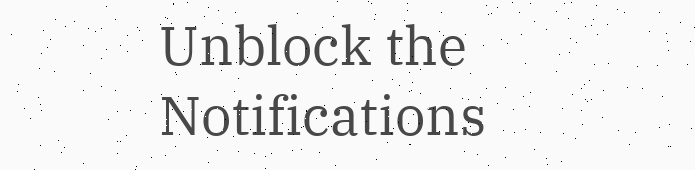Unblock the Notifications